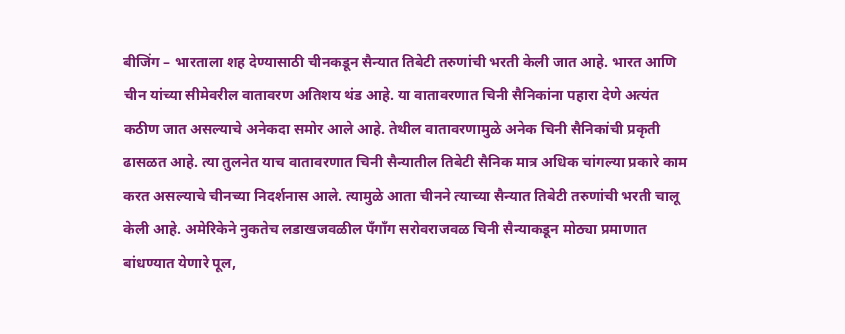बीजिंग – भारताला शह देण्यासाठी चीनकडून सैन्यात तिबेटी तरुणांची भरती केली जात आहे. भारत आणि चीन यांच्या सीमेवरील वातावरण अतिशय थंड आहे. या वातावरणात चिनी सैनिकांना पहारा देणे अत्यंत कठीण जात असल्याचे अनेकदा समोर आले आहे. तेथील वातावरणामुळे अनेक चिनी सैनिकांची प्रकृती ढासळत आहे. त्या तुलनेत याच वातावरणात चिनी सैन्यातील तिबेटी सैनिक मात्र अधिक चांगल्या प्रकारे काम करत असल्याचे चीनच्या निदर्शनास आले. त्यामुळे आता चीनने त्याच्या सैन्यात तिबेटी तरुणांची भरती चालू केली आहे. अमेरिकेने नुकतेच लडाखजवळील पँगाँग सरोवराजवळ चिनी सैन्याकडून मोठ्या प्रमाणात बांधण्यात येणारे पूल,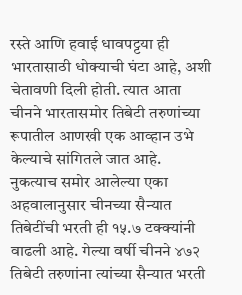रस्ते आणि हवाई धावपट्टया ही भारतासाठी धोक्याची घंटा आहे, अशी चेतावणी दिली होती. त्यात आता चीनने भारतासमोर तिबेटी तरुणांच्या रूपातील आणखी एक आव्हान उभे केल्याचे सांगितले जात आहे.
नुकत्याच समोर आलेल्या एका अहवालानुसार चीनच्या सैन्यात तिबेटींची भरती ही १५.७ टक्क्यांनी वाढली आहे. गेल्या वर्षी चीनने ४७२ तिबेटी तरुणांना त्यांच्या सैन्यात भरती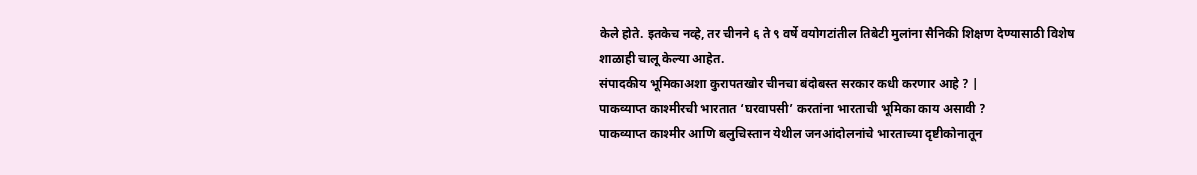केले होते. इतकेच नव्हे, तर चीनने ६ ते ९ वर्षे वयोगटांतील तिबेटी मुलांना सैनिकी शिक्षण देण्यासाठी विशेष शाळाही चालू केल्या आहेत.
संपादकीय भूमिकाअशा कुरापतखोर चीनचा बंदोबस्त सरकार कधी करणार आहे ? |
पाकव्याप्त काश्मीरची भारतात ‘घरवापसी’ करतांना भारताची भूमिका काय असावी ?
पाकव्याप्त काश्मीर आणि बलुचिस्तान येथील जनआंदोलनांचे भारताच्या दृष्टीकोनातून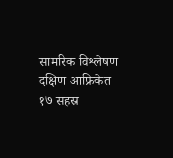सामरिक विश्लेषण
दक्षिण आफ्रिकेत १७ सहस्र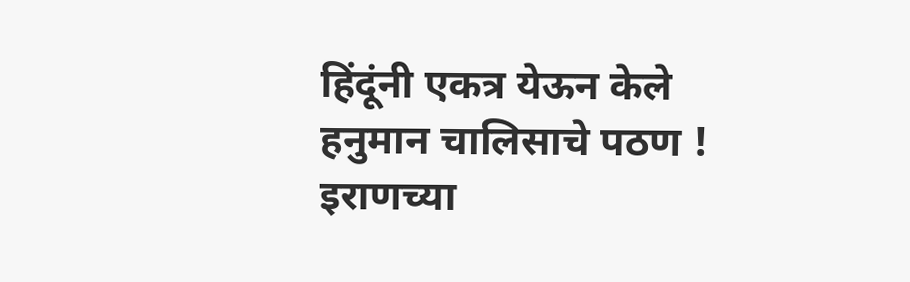हिंदूंनी एकत्र येऊन केले हनुमान चालिसाचे पठण !
इराणच्या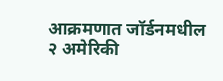आक्रमणात जॉर्डनमधील २ अमेरिकी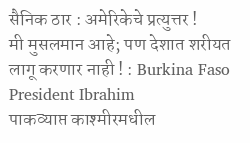सैनिक ठार : अमेरिकेचे प्रत्युत्तर !
मी मुसलमान आहे; पण देशात शरीयत लागू करणार नाही ! : Burkina Faso President Ibrahim
पाकव्याप्त काश्मीरमधील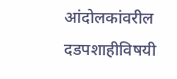आंदोलकांवरील दडपशाहीविषयी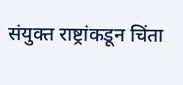संयुक्त राष्ट्रांकडून चिंता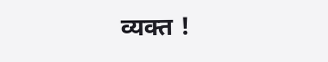व्यक्त !